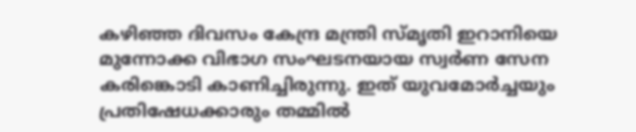കഴിഞ്ഞ ദിവസം കേന്ദ്ര മന്ത്രി സ്മൃതി ഇറാനിയെ മുന്നോക്ക വിഭാഗ സംഘടനയായ സ്വര്‍ണ സേന കരിങ്കൊടി കാണിച്ചിരുന്നു. ഇത് യുവമോര്‍ച്ചയും പ്രതിഷേധക്കാരും തമ്മില്‍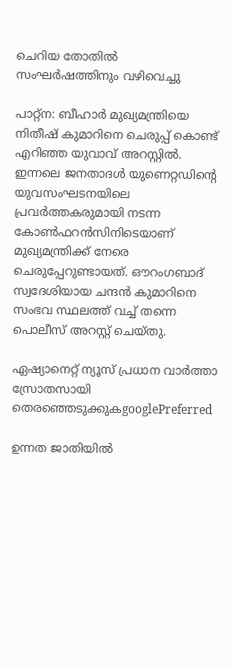ചെറിയ തോതില്‍ സംഘര്‍ഷത്തിനും വഴിവെച്ചു

പാറ്റ്ന: ബീഹാര്‍ മുഖ്യമന്ത്രിയെ നിതീഷ് കുമാറിനെ ചെരുപ്പ് കൊണ്ട് എറിഞ്ഞ യുവാവ് അറസ്റ്റില്‍. ഇന്നലെ ജനതാദള്‍ യുണെറ്റഡിന്‍റെ യുവസംഘടനയിലെ പ്രവര്‍ത്തകരുമായി നടന്ന കോണ്‍ഫറന്‍സിനിടെയാണ് മുഖ്യമന്ത്രിക്ക് നേരെ ചെരുപ്പേറുണ്ടായത്. ഔറംഗബാദ് സ്വദേശിയായ ചന്ദന്‍ കുമാറിനെ സംഭവ സ്ഥലത്ത് വച്ച് തന്നെ പൊലീസ് അറസ്റ്റ് ചെയ്തു.

ഏഷ്യാനെറ്റ് ന്യൂസ് പ്രധാന വാർത്താ സ്രോതസായി തെരഞ്ഞെടുക്കുകgooglePreferred

ഉന്നത ജാതിയില്‍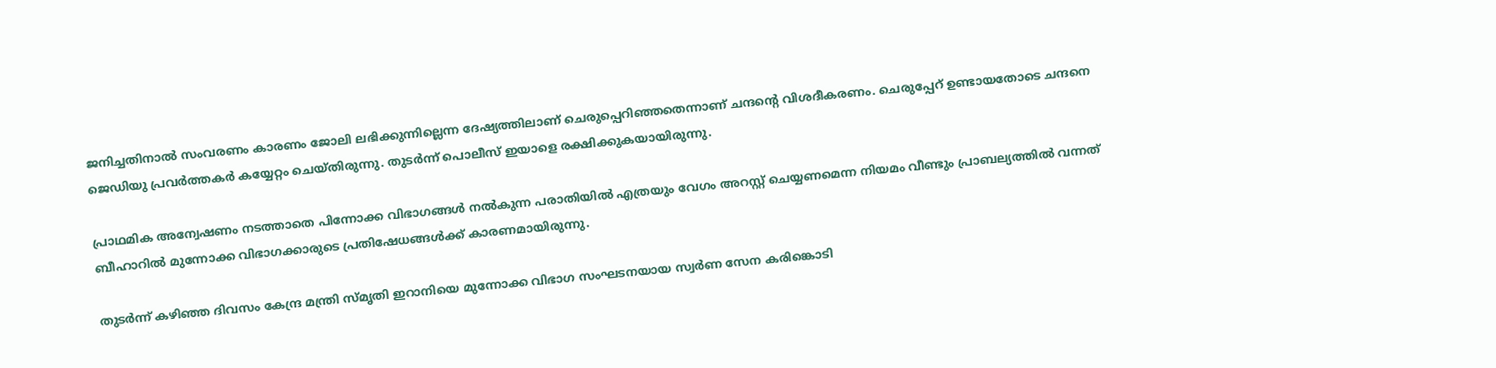ജനിച്ചതിനാല്‍ സംവരണം കാരണം ജോലി ലഭിക്കുന്നില്ലെന്ന ദേഷ്യത്തിലാണ് ചെരുപ്പെറിഞ്ഞതെന്നാണ് ചന്ദന്‍റെ വിശദീകരണം. ചെരുപ്പേറ് ഉണ്ടായതോടെ ചന്ദനെ ജെഡിയു പ്രവര്‍ത്തകര്‍ കയ്യേറ്റം ചെയ്തിരുന്നു. തുടര്‍ന്ന് പൊലീസ് ഇയാളെ രക്ഷിക്കുകയായിരുന്നു.

പ്രാഥമിക അന്വേഷണം നടത്താതെ പിന്നോക്ക വിഭാഗങ്ങള്‍ നല്‍കുന്ന പരാതിയില്‍ എത്രയും വേഗം അറസ്റ്റ് ചെയ്യണമെന്ന നിയമം വീണ്ടും പ്രാബല്യത്തില്‍ വന്നത് ബീഹാറില്‍ മുന്നോക്ക വിഭാഗക്കാരുടെ പ്രതിഷേധങ്ങള്‍ക്ക് കാരണമായിരുന്നു.

തുടര്‍ന്ന് കഴിഞ്ഞ ദിവസം കേന്ദ്ര മന്ത്രി സ്മൃതി ഇറാനിയെ മുന്നോക്ക വിഭാഗ സംഘടനയായ സ്വര്‍ണ സേന കരിങ്കൊടി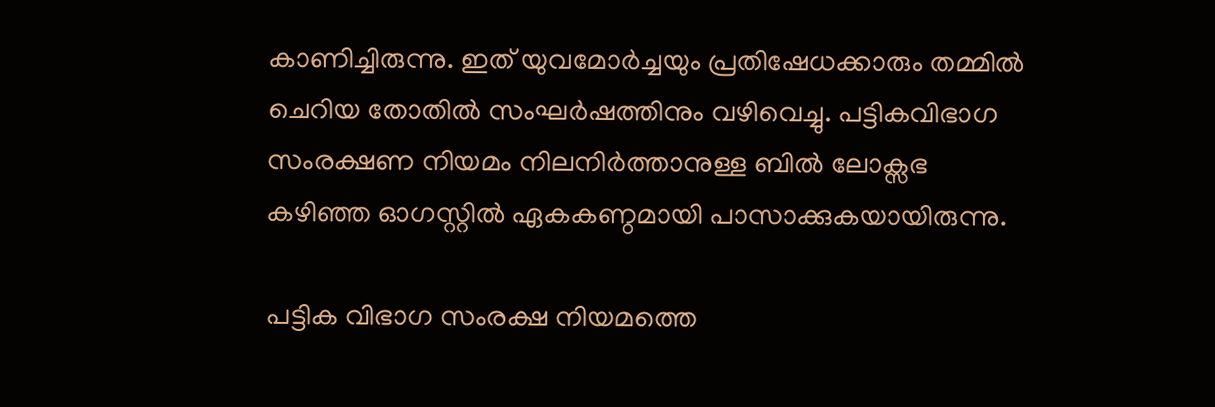കാണിച്ചിരുന്നു. ഇത് യുവമോര്‍ച്ചയും പ്രതിഷേധക്കാരും തമ്മില്‍ ചെറിയ തോതില്‍ സംഘര്‍ഷത്തിനും വഴിവെച്ചു. പട്ടികവിഭാഗ സംരക്ഷണ നിയമം നിലനിര്‍ത്താനുള്ള ബിൽ ലോക്സഭ കഴിഞ്ഞ ഓഗസ്റ്റില്‍ ഏകകണ്ഠമായി പാസാക്കുകയായിരുന്നു.

പട്ടിക വിഭാഗ സംരക്ഷ നിയമത്തെ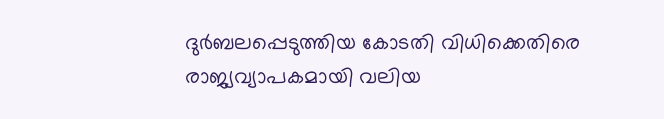ദുര്‍ബലപ്പെടുത്തിയ കോടതി വിധിക്കെതിരെ രാജ്യവ്യാപകമായി വലിയ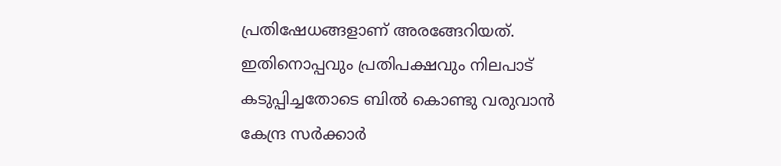പ്രതിഷേധങ്ങളാണ് അരങ്ങേറിയത്. ഇതിനൊപ്പവും പ്രതിപക്ഷവും നിലപാട് കടുപ്പിച്ചതോടെ ബില്‍ കൊണ്ടു വരുവാന്‍ കേന്ദ്ര സര്‍ക്കാര്‍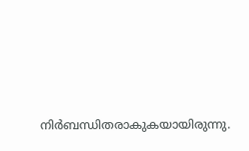നിര്‍ബന്ധിതരാകുകയായിരുന്നു.